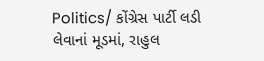Politics/ કોંગ્રેસ પાર્ટી લડી લેવાનાં મૂડમાં, રાહુલ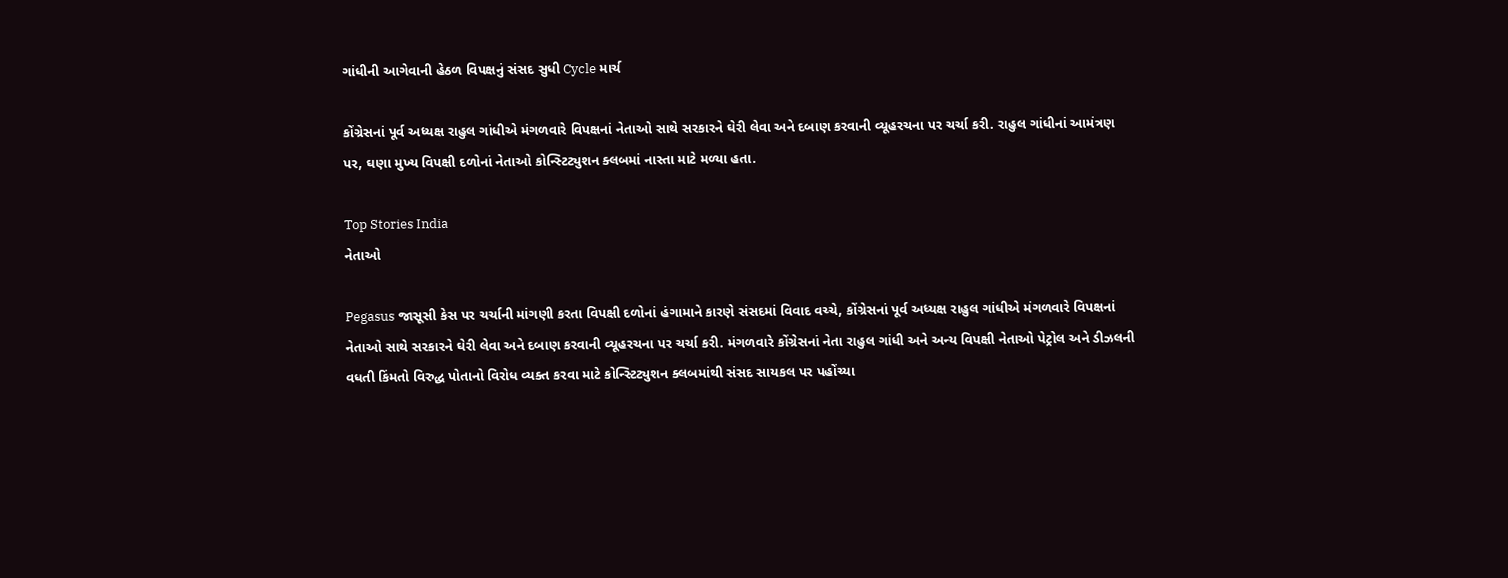ગાંધીની આગેવાની હેઠળ વિપક્ષનું સંસદ સુધી Cycle માર્ચ

કોંગ્રેસનાં પૂર્વ અધ્યક્ષ રાહુલ ગાંધીએ મંગળવારે વિપક્ષનાં નેતાઓ સાથે સરકારને ઘેરી લેવા અને દબાણ કરવાની વ્યૂહરચના પર ચર્ચા કરી. રાહુલ ગાંધીનાં આમંત્રણ પર, ઘણા મુખ્ય વિપક્ષી દળોનાં નેતાઓ કોન્સ્ટિટ્યુશન ક્લબમાં નાસ્તા માટે મળ્યા હતા.

Top Stories India
નેતાઓ

Pegasus જાસૂસી કેસ પર ચર્ચાની માંગણી કરતા વિપક્ષી દળોનાં હંગામાને કારણે સંસદમાં વિવાદ વચ્ચે, કોંગ્રેસનાં પૂર્વ અધ્યક્ષ રાહુલ ગાંધીએ મંગળવારે વિપક્ષનાં નેતાઓ સાથે સરકારને ઘેરી લેવા અને દબાણ કરવાની વ્યૂહરચના પર ચર્ચા કરી. મંગળવારે કોંગ્રેસનાં નેતા રાહુલ ગાંધી અને અન્ય વિપક્ષી નેતાઓ પેટ્રોલ અને ડીઝલની વધતી કિંમતો વિરુદ્ધ પોતાનો વિરોધ વ્યક્ત કરવા માટે કોન્સ્ટિટ્યુશન ક્લબમાંથી સંસદ સાયકલ પર પહોંચ્યા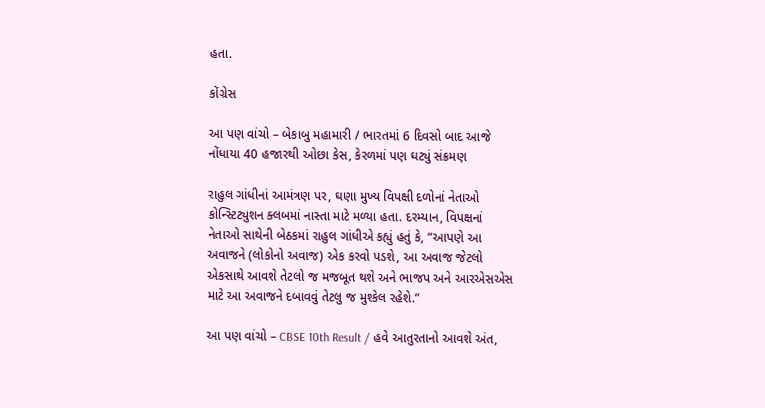હતા.

કોંગ્રેસ

આ પણ વાંચો – બેકાબુ મહામારી / ભારતમાં 6 દિવસો બાદ આજે નોંધાયા 40 હજારથી ઓછા કેસ, કેરળમાં પણ ઘટ્યું સંક્રમણ

રાહુલ ગાંધીનાં આમંત્રણ પર, ઘણા મુખ્ય વિપક્ષી દળોનાં નેતાઓ કોન્સ્ટિટ્યુશન ક્લબમાં નાસ્તા માટે મળ્યા હતા. દરમ્યાન, વિપક્ષનાં નેતાઓ સાથેની બેઠકમાં રાહુલ ગાંધીએ કહ્યું હતું કે, “આપણે આ અવાજને (લોકોનો અવાજ) એક કરવો પડશે, આ અવાજ જેટલો એકસાથે આવશે તેટલો જ મજબૂત થશે અને ભાજપ અને આરએસએસ માટે આ અવાજને દબાવવું તેટલુ જ મુશ્કેલ રહેશે.”

આ પણ વાંચો – CBSE 10th Result / હવે આતુરતાનો આવશે અંત,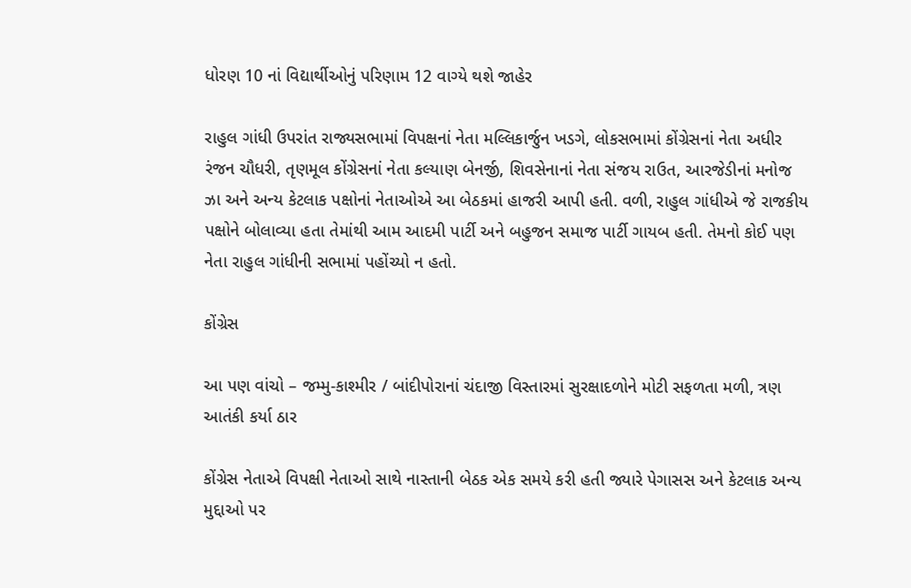ધોરણ 10 નાં વિદ્યાર્થીઓનું પરિણામ 12 વાગ્યે થશે જાહેર

રાહુલ ગાંધી ઉપરાંત રાજ્યસભામાં વિપક્ષનાં નેતા મલ્લિકાર્જુન ખડગે, લોકસભામાં કોંગ્રેસનાં નેતા અધીર રંજન ચૌધરી, તૃણમૂલ કોંગ્રેસનાં નેતા કલ્યાણ બેનર્જી, શિવસેનાનાં નેતા સંજય રાઉત, આરજેડીનાં મનોજ ઝા અને અન્ય કેટલાક પક્ષોનાં નેતાઓએ આ બેઠકમાં હાજરી આપી હતી. વળી, રાહુલ ગાંધીએ જે રાજકીય પક્ષોને બોલાવ્યા હતા તેમાંથી આમ આદમી પાર્ટી અને બહુજન સમાજ પાર્ટી ગાયબ હતી. તેમનો કોઈ પણ નેતા રાહુલ ગાંધીની સભામાં પહોંચ્યો ન હતો.

કોંગ્રેસ

આ પણ વાંચો – જમ્મુ-કાશ્મીર / બાંદીપોરાનાં ચંદાજી વિસ્તારમાં સુરક્ષાદળોને મોટી સફળતા મળી, ત્રણ આતંકી કર્યા ઠાર

કોંગ્રેસ નેતાએ વિપક્ષી નેતાઓ સાથે નાસ્તાની બેઠક એક સમયે કરી હતી જ્યારે પેગાસસ અને કેટલાક અન્ય મુદ્દાઓ પર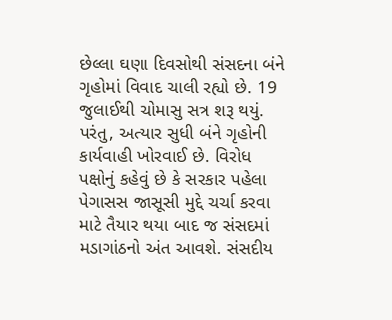છેલ્લા ઘણા દિવસોથી સંસદના બંને ગૃહોમાં વિવાદ ચાલી રહ્યો છે. 19 જુલાઈથી ચોમાસુ સત્ર શરૂ થયું. પરંતુ, અત્યાર સુધી બંને ગૃહોની કાર્યવાહી ખોરવાઈ છે. વિરોધ પક્ષોનું કહેવું છે કે સરકાર પહેલા પેગાસસ જાસૂસી મુદ્દે ચર્ચા કરવા માટે તૈયાર થયા બાદ જ સંસદમાં મડાગાંઠનો અંત આવશે. સંસદીય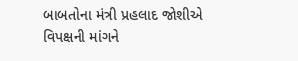બાબતોના મંત્રી પ્રહલાદ જોશીએ વિપક્ષની માંગને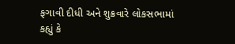ફગાવી દીધી અને શુક્રવારે લોકસભામાં કહ્યું કે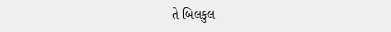તે બિલકુલ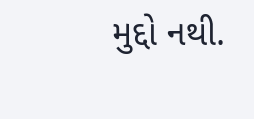મુદ્દો નથી.